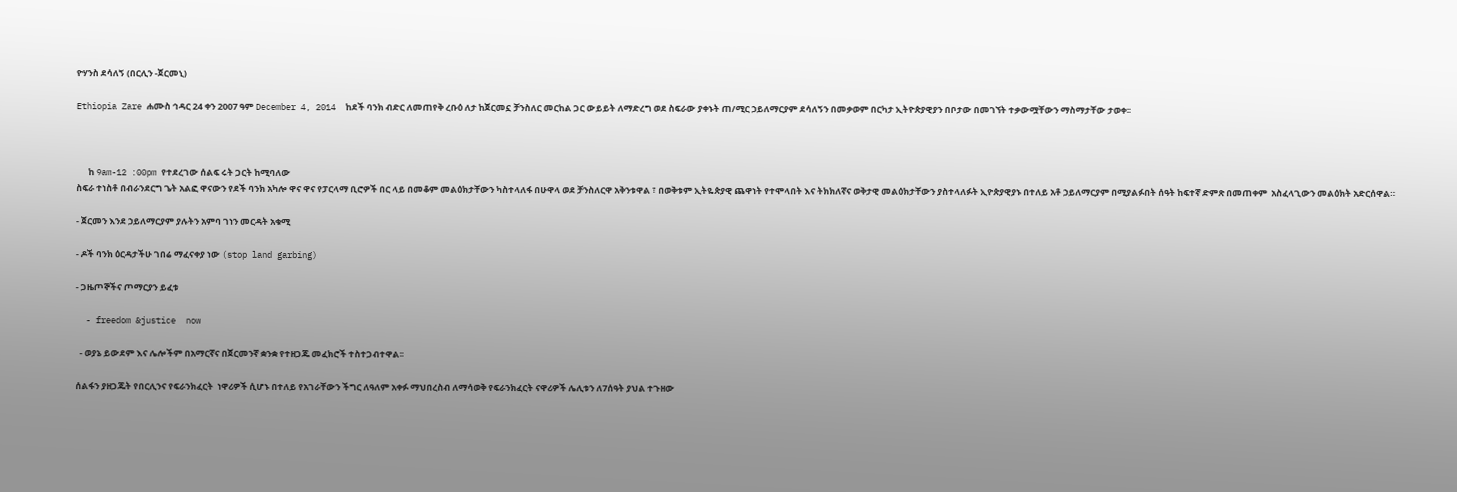ዮሃንስ ደሳለኝ (በርሊን -ጀርመኒ)

Ethiopia Zare ሐሙስ ኅዳር 24 ቀን 2007 ዓም December 4, 2014  ከደች ባንክ ብድር ለመጠየቅ ረቡዕ ለታ ከጀርመኗ ቻንስለር መርከል ጋር ውይይት ለማድረግ ወደ ስፍራው ያቀኑት ጠ/ሚር ኃይለማርያም ደሳለኝን በመቃወም በርካታ ኢትዮጵያዊያን በቦታው በመገኘት ተቃውሟቸውን ማስማታቸው ታወቀ፡፡



      ከ 9am-12 :00pm የተደረገው ሰልፍ ሩት ጋርት ከሚባለው
ስፍራ ተነስቶ በብራንደርግ ጌት አልፎ ዋናውን የደች ባንክ አካሎ ዋና ዋና የፓርላማ ቢሮዎች በር ላይ በመቆም መልዕክታቸውን ካስተላለፋ በሁዋላ ወደ ቻንስለርዋ አቅንቱዋል ፣ በወቅቱም ኢትዬጵያዊ ጨዋነት የተሞላበት እና ትክክለኛና ወቅታዊ መልዕክታቸውን ያስተላለፉት ኢዮጵያዊያኑ በተለይ አቶ ኃይለማርያም በሚያልፉበት ሰዓት ከፍተኛ ድምጽ በመጠቀም  አስፈላጊውን መልዕክት አድርሰዋል።

- ጀርመን እንደ ኃይለማርያም ያሉትን አምባ ገነን መርዳት አቁሚ

- ዶች ባንክ ዕርዳታችሁ ገበሬ ማፈናቀያ ነው (stop land garbing)

- ጋዜጦኞችና ጦማርያን ይፈቱ

  - freedom &justice  now

  - ወያኔ ይውደም እና ሌሎችም በአማርኛና በጀርመንኛ ቋንቋ የተዘጋጁ መፈክሮች ተስተጋብተዋል፡፡

ሰልፋን ያዘጋጁት የበርሊንና የፍራንክፈርት  ነዋሪዎች ሲሆኑ በተለይ የአገራቸውን ችግር ለዓለም አቀፉ ማህበረስብ ለማሳወቅ የፍራንክፈርት ናዋሪዎች ሌሊቱን ለ7ሰዓት ያህል ተጉዘው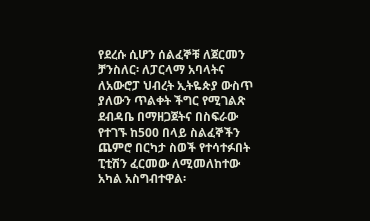የደረሱ ሲሆን ሰልፈኞቹ ለጀርመን ቻንስለር፡ ለፓርላማ አባላትና ለአውሮፓ ህብረት ኢትዬጵያ ውስጥ ያለውን ጥልቀት ችግር የሚገልጽ ደብዳቤ በማዘጋጀትና በስፍራው የተገኙ ከ500 በላይ ስልፈኞችን ጨምሮ በርካታ ስወች የተሳተፉበት ፒቲሽን ፈርመው ለሚመለከተው አካል አስግብተዋል፡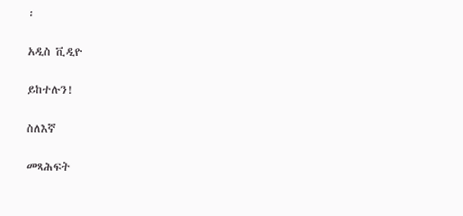፡

አዲስ ቪዲዮ

ይከተሉን!

ስለእኛ

መጻሕፍት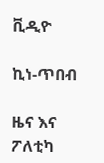ቪዲዮ

ኪነ-ጥበብ

ዜና እና ፖለቲካ